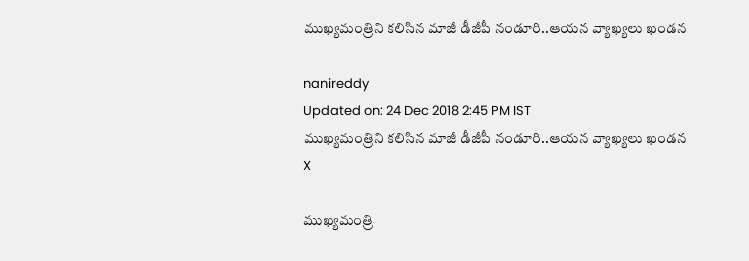ముఖ్యమంత్రిని కలిసిన మాజీ డీజీపీ నండూరి..ఆయన వ్యాఖ్యలు ఖండన

nanireddy
Updated on: 24 Dec 2018 2:45 PM IST
ముఖ్యమంత్రిని కలిసిన మాజీ డీజీపీ నండూరి..ఆయన వ్యాఖ్యలు ఖండన
X

ముఖ్యమంత్రి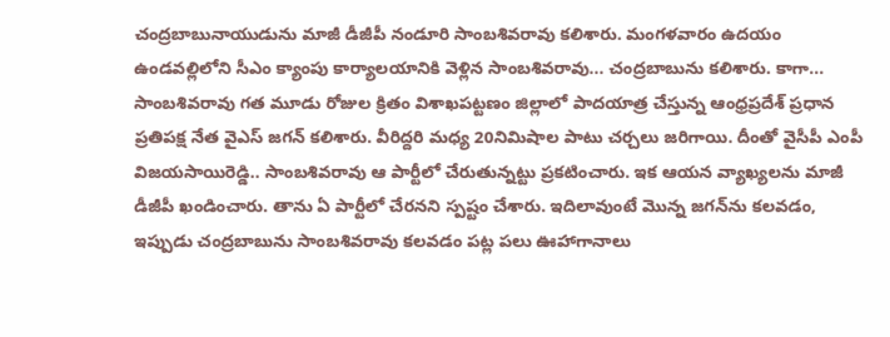చంద్రబాబునాయుడును మాజీ డీజీపీ నండూరి సాంబశివరావు కలిశారు. మంగళవారం ఉదయం ఉండవల్లిలోని సీఎం క్యాంపు కార్యాలయానికి వెళ్లిన సాంబశివరావు... చంద్రబాబును కలిశారు. కాగా... సాంబశివరావు గత మూడు రోజుల క్రితం విశాఖపట్టణం జిల్లాలో పాదయాత్ర చేస్తున్న ఆంధ్రప్రదేశ్ ప్రధాన ప్రతిపక్ష నేత వైఎస్ జగన్ కలిశారు. వీరిద్దరి మధ్య 20నిమిషాల పాటు చర్చలు జరిగాయి. దీంతో వైసీపీ ఎంపీ విజయసాయిరెడ్డి.. సాంబశివరావు ఆ పార్టీలో చేరుతున్నట్టు ప్రకటించారు. ఇక ఆయన వ్యాఖ్యలను మాజీ డీజీపీ ఖండించారు. తాను ఏ పార్టీలో చేరనని స్పష్టం చేశారు. ఇదిలావుంటే మొన్న జగన్‌ను కలవడం, ఇప్పుడు చంద్రబాబును సాంబశివరావు కలవడం పట్ల పలు ఊహాగానాలు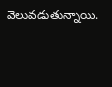వెలువడుతున్నాయి.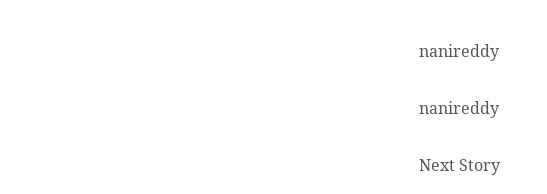nanireddy

nanireddy

Next Story